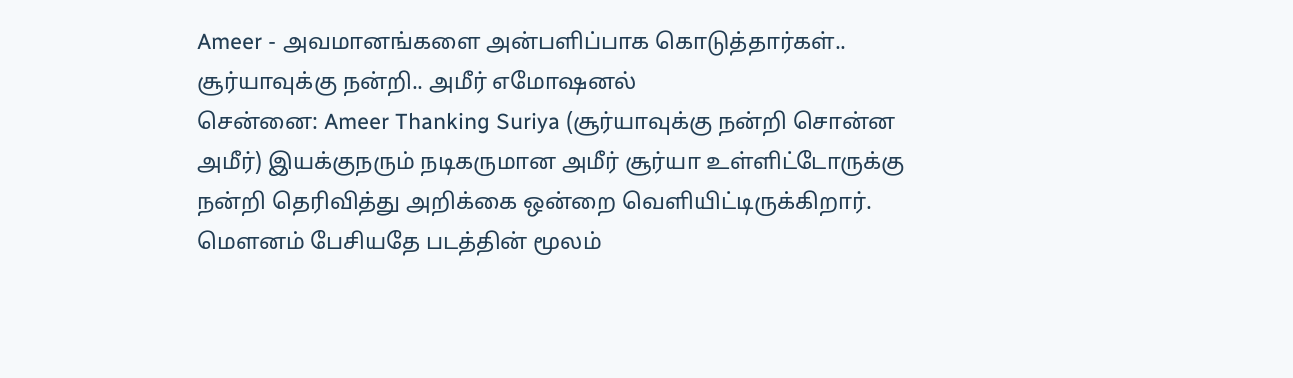Ameer - அவமானங்களை அன்பளிப்பாக கொடுத்தார்கள்.. சூர்யாவுக்கு நன்றி.. அமீர் எமோஷனல்
சென்னை: Ameer Thanking Suriya (சூர்யாவுக்கு நன்றி சொன்ன அமீர்) இயக்குநரும் நடிகருமான அமீர் சூர்யா உள்ளிட்டோருக்கு நன்றி தெரிவித்து அறிக்கை ஒன்றை வெளியிட்டிருக்கிறார்.
மௌனம் பேசியதே படத்தின் மூலம்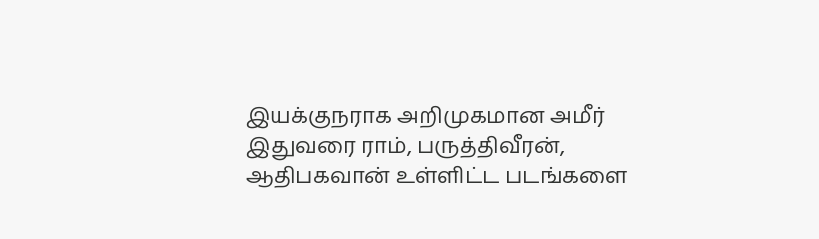இயக்குநராக அறிமுகமான அமீர் இதுவரை ராம், பருத்திவீரன், ஆதிபகவான் உள்ளிட்ட படங்களை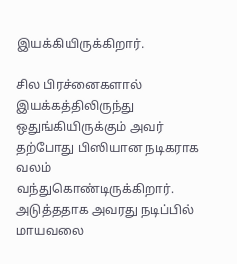இயக்கியிருக்கிறார்.

சில பிரச்னைகளால் இயக்கத்திலிருந்து ஒதுங்கியிருக்கும் அவர் தற்போது பிஸியான நடிகராக வலம் வந்துகொண்டிருக்கிறார். அடுத்ததாக அவரது நடிப்பில் மாயவலை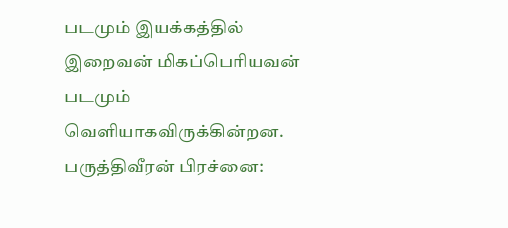படமும் இயக்கத்தில் இறைவன் மிகப்பெரியவன் படமும் வெளியாகவிருக்கின்றன.
பருத்திவீரன் பிரச்னை: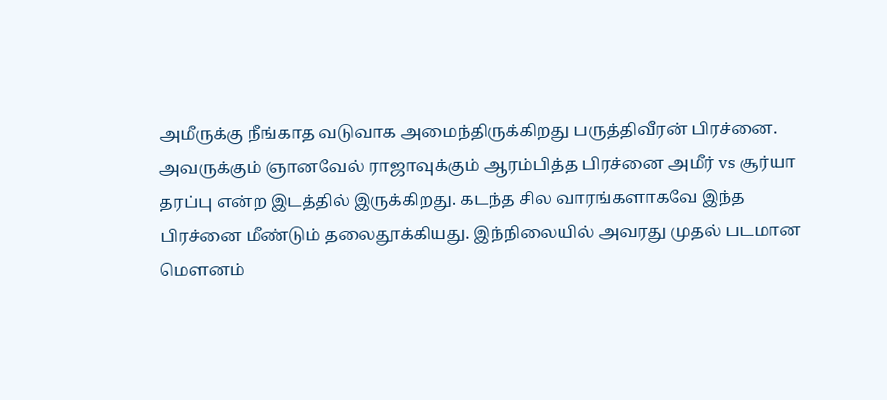அமீருக்கு நீங்காத வடுவாக அமைந்திருக்கிறது பருத்திவீரன் பிரச்னை. அவருக்கும் ஞானவேல் ராஜாவுக்கும் ஆரம்பித்த பிரச்னை அமீர் vs சூர்யா தரப்பு என்ற இடத்தில் இருக்கிறது. கடந்த சில வாரங்களாகவே இந்த பிரச்னை மீண்டும் தலைதூக்கியது. இந்நிலையில் அவரது முதல் படமான மௌனம்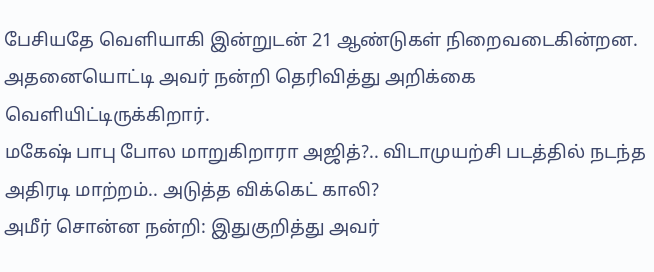பேசியதே வெளியாகி இன்றுடன் 21 ஆண்டுகள் நிறைவடைகின்றன. அதனையொட்டி அவர் நன்றி தெரிவித்து அறிக்கை வெளியிட்டிருக்கிறார்.
மகேஷ் பாபு போல மாறுகிறாரா அஜித்?.. விடாமுயற்சி படத்தில் நடந்த அதிரடி மாற்றம்.. அடுத்த விக்கெட் காலி?
அமீர் சொன்ன நன்றி: இதுகுறித்து அவர்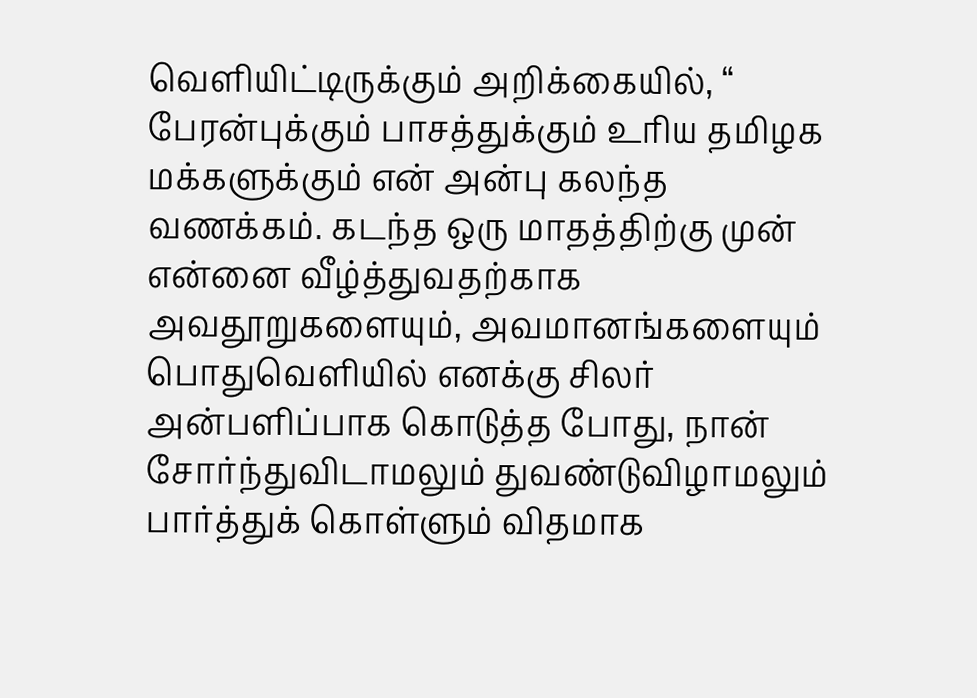வெளியிட்டிருக்கும் அறிக்கையில், “ பேரன்புக்கும் பாசத்துக்கும் உரிய தமிழக மக்களுக்கும் என் அன்பு கலந்த வணக்கம். கடந்த ஒரு மாதத்திற்கு முன் என்னை வீழ்த்துவதற்காக அவதூறுகளையும், அவமானங்களையும் பொதுவெளியில் எனக்கு சிலர் அன்பளிப்பாக கொடுத்த போது, நான் சோர்ந்துவிடாமலும் துவண்டுவிழாமலும் பார்த்துக் கொள்ளும் விதமாக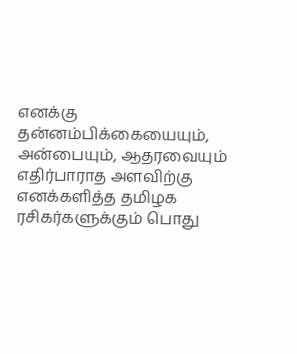எனக்கு தன்னம்பிக்கையையும், அன்பையும், ஆதரவையும் எதிர்பாராத அளவிற்கு எனக்களித்த தமிழக ரசிகர்களுக்கும் பொது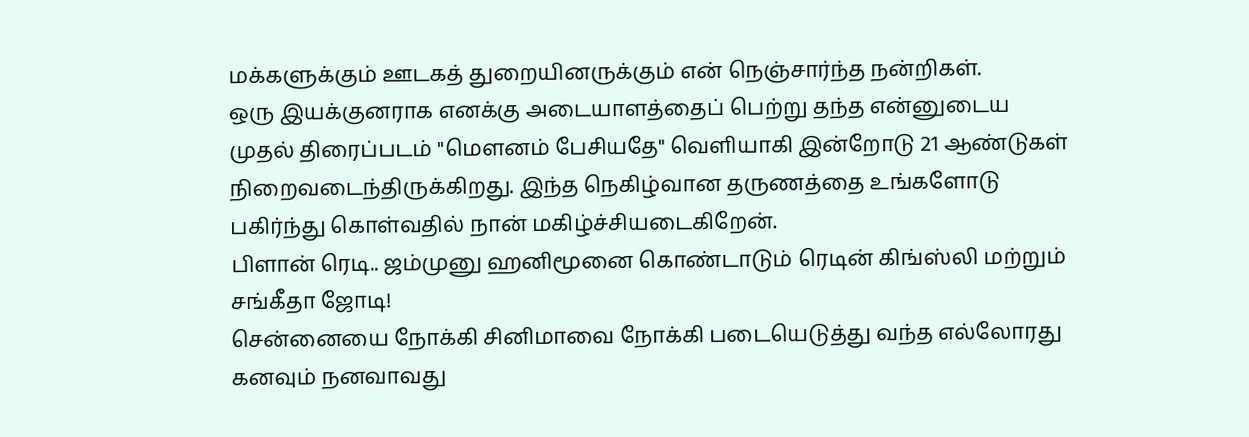மக்களுக்கும் ஊடகத் துறையினருக்கும் என் நெஞ்சார்ந்த நன்றிகள்.
ஒரு இயக்குனராக எனக்கு அடையாளத்தைப் பெற்று தந்த என்னுடைய முதல் திரைப்படம் "மௌனம் பேசியதே" வெளியாகி இன்றோடு 21 ஆண்டுகள் நிறைவடைந்திருக்கிறது. இந்த நெகிழ்வான தருணத்தை உங்களோடு பகிர்ந்து கொள்வதில் நான் மகிழ்ச்சியடைகிறேன்.
பிளான் ரெடி.. ஜம்முனு ஹனிமூனை கொண்டாடும் ரெடின் கிங்ஸ்லி மற்றும் சங்கீதா ஜோடி!
சென்னையை நோக்கி சினிமாவை நோக்கி படையெடுத்து வந்த எல்லோரது கனவும் நனவாவது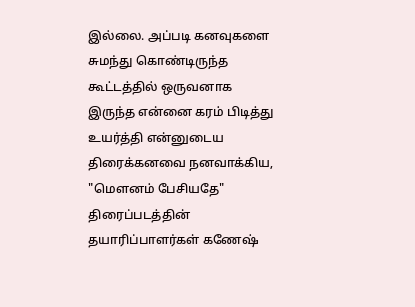இல்லை. அப்படி கனவுகளை சுமந்து கொண்டிருந்த கூட்டத்தில் ஒருவனாக இருந்த என்னை கரம் பிடித்து உயர்த்தி என்னுடைய திரைக்கனவை நனவாக்கிய, "மௌனம் பேசியதே" திரைப்படத்தின் தயாரிப்பாளர்கள் கணேஷ்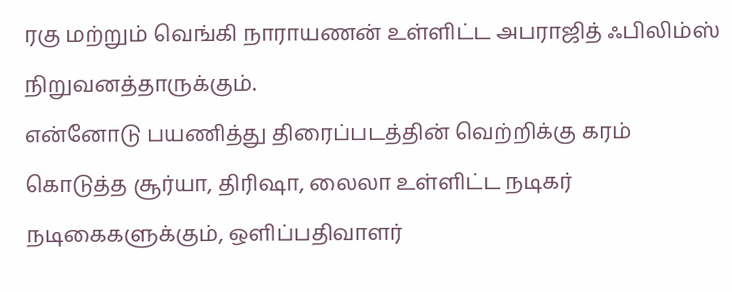ரகு மற்றும் வெங்கி நாராயணன் உள்ளிட்ட அபராஜித் ஃபிலிம்ஸ் நிறுவனத்தாருக்கும்.
என்னோடு பயணித்து திரைப்படத்தின் வெற்றிக்கு கரம் கொடுத்த சூர்யா, திரிஷா, லைலா உள்ளிட்ட நடிகர் நடிகைகளுக்கும், ஒளிப்பதிவாளர்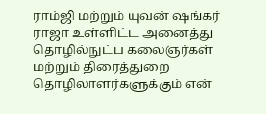ராம்ஜி மற்றும் யுவன் ஷங்கர் ராஜா உள்ளிட்ட அனைத்து தொழில்நுட்ப கலைஞர்கள் மற்றும் திரைத்துறை தொழிலாளர்களுக்கும் என்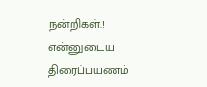நன்றிகள்.!
என்னுடைய திரைப்பயணம்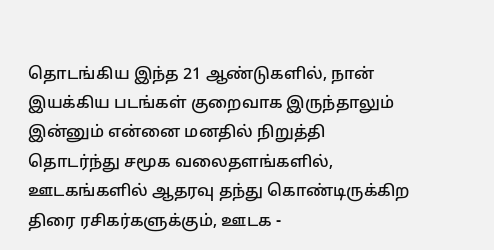தொடங்கிய இந்த 21 ஆண்டுகளில், நான் இயக்கிய படங்கள் குறைவாக இருந்தாலும் இன்னும் என்னை மனதில் நிறுத்தி தொடர்ந்து சமூக வலைதளங்களில், ஊடகங்களில் ஆதரவு தந்து கொண்டிருக்கிற திரை ரசிகர்களுக்கும், ஊடக -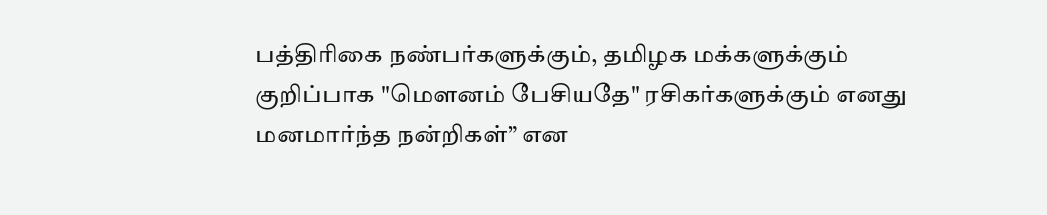பத்திரிகை நண்பர்களுக்கும், தமிழக மக்களுக்கும் குறிப்பாக "மௌனம் பேசியதே" ரசிகர்களுக்கும் எனது மனமார்ந்த நன்றிகள்” என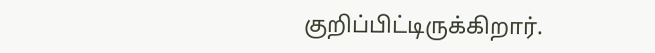குறிப்பிட்டிருக்கிறார்.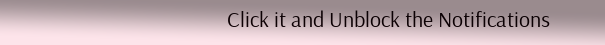Click it and Unblock the Notifications